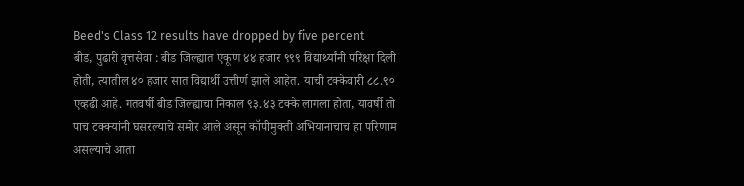Beed's Class 12 results have dropped by five percent
बीड, पुढारी वृत्तसेवा : बीड जिल्ह्यात एकूण ४४ हजार ९९९ विद्यार्थ्यांनी परिक्षा दिली होती, त्यातील ४० हजार सात विद्यार्थी उत्तीर्ण झाले आहेत. याची टक्केवारी ८८.९० एव्हढी आहे. गतवर्षी बीड जिल्ह्याचा निकाल ९३.४३ टक्के लागला होता, यावर्षी तो पाच टक्क्यांनी घसरल्याचे समोर आले असून कॉपीमुक्ती अभियानाचाच हा परिणाम असल्याचे आता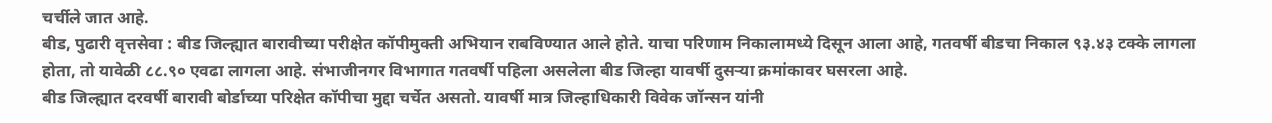चर्चीले जात आहे.
बीड, पुढारी वृत्तसेवा : बीड जिल्ह्यात बारावीच्या परीक्षेत कॉपीमुक्ती अभियान राबविण्यात आले होते. याचा परिणाम निकालामध्ये दिसून आला आहे, गतवर्षी बीडचा निकाल ९३.४३ टक्के लागला होता, तो यावेळी ८८.९० एवढा लागला आहे. संभाजीनगर विभागात गतवर्षी पहिला असलेला बीड जिल्हा यावर्षी दुसऱ्या क्रमांकावर घसरला आहे.
बीड जिल्ह्यात दरवर्षी बारावी बोर्डाच्या परिक्षेत कॉपीचा मुद्दा चर्चेत असतो. यावर्षी मात्र जिल्हाधिकारी विवेक जॉन्सन यांनी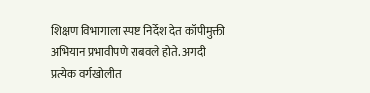शिक्षण विभागाला स्पष्ट निर्देश देत कॉपीमुक्ती अभियान प्रभावीपणे राबवले होते. अगदी प्रत्येक वर्गखोलीत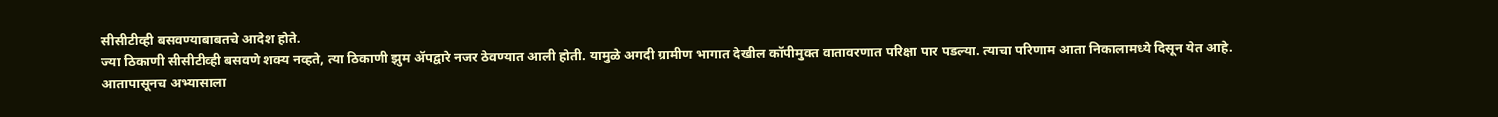सीसीटीव्ही बसवण्याबाबतचे आदेश होते.
ज्या ठिकाणी सीसीटीव्ही बसवणे शक्य नव्हते, त्या ठिकाणी झुम ॲपद्वारे नजर ठेवण्यात आली होती. यामुळे अगदी ग्रामीण भागात देखील कॉपीमुक्त वातावरणात परिक्षा पार पडल्या. त्याचा परिणाम आता निकालामध्ये दिसून येत आहे.
आतापासूनच अभ्यासाला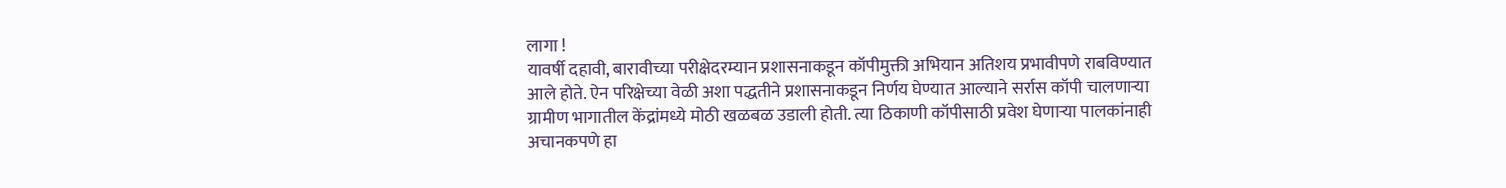लागा !
यावर्षी दहावी, बारावीच्या परीक्षेदरम्यान प्रशासनाकडून कॉपीमुक्ती अभियान अतिशय प्रभावीपणे राबविण्यात आले होते. ऐन परिक्षेच्या वेळी अशा पद्धतीने प्रशासनाकडून निर्णय घेण्यात आल्याने सर्रास कॉपी चालणाऱ्या ग्रामीण भागातील केंद्रांमध्ये मोठी खळबळ उडाली होती. त्या ठिकाणी कॉपीसाठी प्रवेश घेणाऱ्या पालकांनाही अचानकपणे हा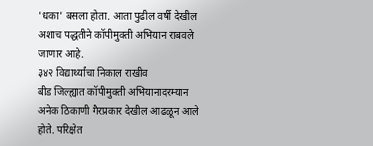'धका' बसला होता. आता पुढील वर्षी देखील अशाच पद्धतीने कॉपीमुक्ती अभियान राबवले जाणार आहे.
३४२ विद्यार्थ्यांचा निकाल राखीव
बीड जिल्ह्यात कॉपीमुक्ती अभियानादरम्यान अनेक ठिकाणी गैरप्रकार देखील आढळून आले होते. परिक्षेत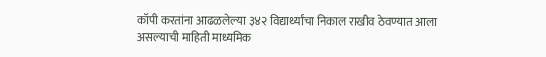कॉपी करतांना आढळलेल्या ३४२ विद्यार्थ्यांचा निकाल राखीव ठेवण्यात आला असल्याची माहिती माध्यमिक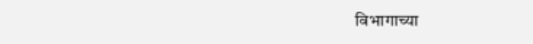विभागाच्या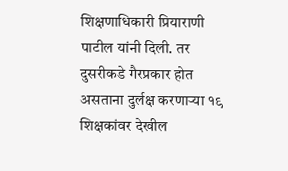शिक्षणाधिकारी प्रियाराणी पाटील यांनी दिली. तर दुसरीकडे गैरप्रकार होत असताना दुर्लक्ष करणाऱ्या १९ शिक्षकांवर देखील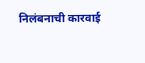निलंबनाची कारवाई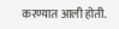करण्यात आली होती.